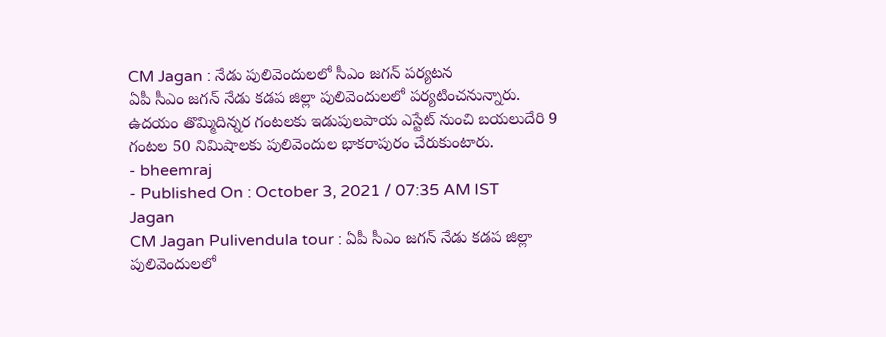CM Jagan : నేడు పులివెందులలో సీఎం జగన్ పర్యటన
ఏపీ సీఎం జగన్ నేడు కడప జిల్లా పులివెందులలో పర్యటించనున్నారు. ఉదయం తొమ్మిదిన్నర గంటలకు ఇడుపులపాయ ఎస్టేట్ నుంచి బయలుదేరి 9 గంటల 50 నిమిషాలకు పులివెందుల భాకరాపురం చేరుకుంటారు.
- bheemraj
- Published On : October 3, 2021 / 07:35 AM IST
Jagan
CM Jagan Pulivendula tour : ఏపీ సీఎం జగన్ నేడు కడప జిల్లా పులివెందులలో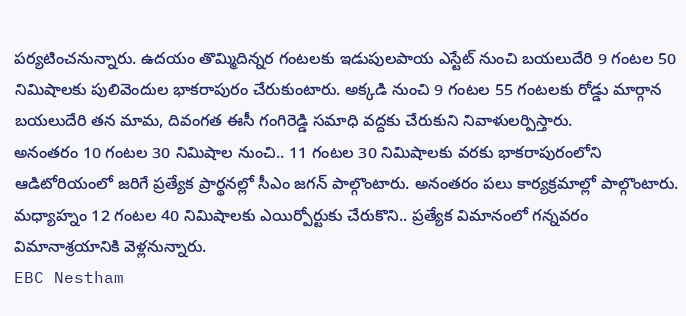పర్యటించనున్నారు. ఉదయం తొమ్మిదిన్నర గంటలకు ఇడుపులపాయ ఎస్టేట్ నుంచి బయలుదేరి 9 గంటల 50 నిమిషాలకు పులివెందుల భాకరాపురం చేరుకుంటారు. అక్కడి నుంచి 9 గంటల 55 గంటలకు రోడ్డు మార్గాన బయలుదేరి తన మామ, దివంగత ఈసీ గంగిరెడ్డి సమాధి వద్దకు చేరుకుని నివాళులర్పిస్తారు.
అనంతరం 10 గంటల 30 నిమిషాల నుంచి.. 11 గంటల 30 నిమిషాలకు వరకు భాకరాపురంలోని ఆడిటోరియంలో జరిగే ప్రత్యేక ప్రార్థనల్లో సీఎం జగన్ పాల్గొంటారు. అనంతరం పలు కార్యక్రమాల్లో పాల్గొంటారు. మధ్యాహ్నం 12 గంటల 40 నిమిషాలకు ఎయిర్పోర్టుకు చేరుకొని.. ప్రత్యేక విమానంలో గన్నవరం విమానాశ్రయానికి వెళ్లనున్నారు.
EBC Nestham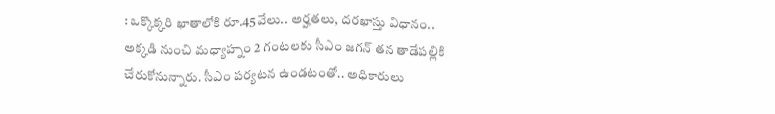: ఒక్కొక్కరి ఖాతాలోకి రూ.45వేలు.. అర్హతలు, దరఖాస్తు విధానం..
అక్కడి నుంచి మధ్యాహ్నం 2 గంటలకు సీఎం జగన్ తన తాడేపల్లికి చేరుకోనున్నారు. సీఎం పర్యటన ఉండటంతో.. అధికారులు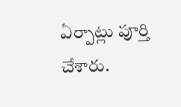ఏర్పాట్లు పూర్తి చేశారు.